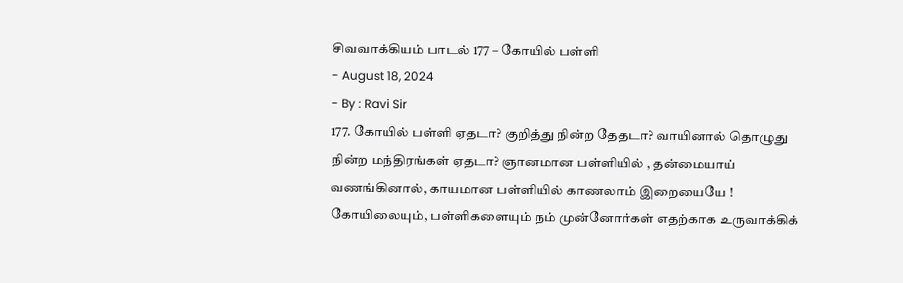சிவவாக்கியம் பாடல் 177 – கோயில் பள்ளி
- August 18, 2024
- By : Ravi Sir
177. கோயில் பள்ளி ஏதடா? குறித்து நின்ற தேதடா? வாயினால் தொழுது நின்ற மந்திரங்கள் ஏதடா? ஞானமான பள்ளியில் , தன்மையாய் வணங்கினால், காயமான பள்ளியில் காணலாம் இறையையே ! கோயிலையும், பள்ளிகளையும் நம் முன்னோர்கள் எதற்காக உருவாக்கிக்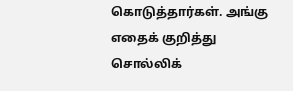கொடுத்தார்கள். அங்கு எதைக் குறித்து சொல்லிக்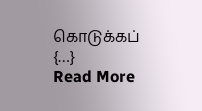கொடுக்கப் {…}
Read More